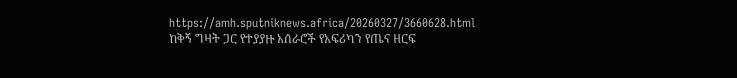https://amh.sputniknews.africa/20260327/3660628.html
ከቅኝ ግዛት ጋር የተያያዙ አሰራሮች የአፍሪካን የጤና ዘርፍ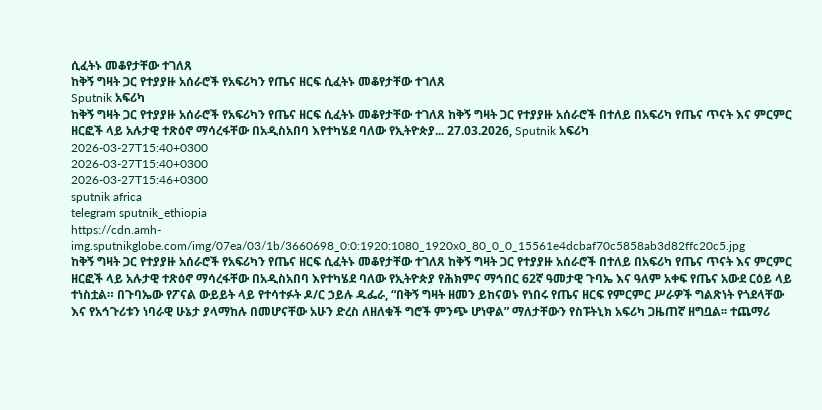ሲፈትኑ መቆየታቸው ተገለጸ
ከቅኝ ግዛት ጋር የተያያዙ አሰራሮች የአፍሪካን የጤና ዘርፍ ሲፈትኑ መቆየታቸው ተገለጸ
Sputnik አፍሪካ
ከቅኝ ግዛት ጋር የተያያዙ አሰራሮች የአፍሪካን የጤና ዘርፍ ሲፈትኑ መቆየታቸው ተገለጸ ከቅኝ ግዛት ጋር የተያያዙ አሰራሮች በተለይ በአፍሪካ የጤና ጥናት እና ምርምር ዘርፎች ላይ አሉታዊ ተጽዕኖ ማሳረፋቸው በአዲስአበባ እየተካሄደ ባለው የኢትዮጵያ... 27.03.2026, Sputnik አፍሪካ
2026-03-27T15:40+0300
2026-03-27T15:40+0300
2026-03-27T15:46+0300
sputnik africa
telegram sputnik_ethiopia
https://cdn.amh-img.sputnikglobe.com/img/07ea/03/1b/3660698_0:0:1920:1080_1920x0_80_0_0_15561e4dcbaf70c5858ab3d82ffc20c5.jpg
ከቅኝ ግዛት ጋር የተያያዙ አሰራሮች የአፍሪካን የጤና ዘርፍ ሲፈትኑ መቆየታቸው ተገለጸ ከቅኝ ግዛት ጋር የተያያዙ አሰራሮች በተለይ በአፍሪካ የጤና ጥናት እና ምርምር ዘርፎች ላይ አሉታዊ ተጽዕኖ ማሳረፋቸው በአዲስአበባ እየተካሄደ ባለው የኢትዮጵያ የሕክምና ማኅበር 62ኛ ዓመታዊ ጉባኤ እና ዓለም አቀፍ የጤና አውደ ርዕይ ላይ ተነስቷል። በጉባኤው የፖናል ውይይት ላይ የተሳተፉት ዶ/ር ኃይሉ ዱፌራ, “በቅኝ ግዛት ዘመን ይከናወኑ የነበሩ የጤና ዘርፍ የምርምር ሥራዎች ግልጽነት የጎደላቸው እና የአኅጉሪቱን ነባራዊ ሁኔታ ያላማከሉ በመሆናቸው አሁን ድረስ ለዘለቁች ግሮች ምንጭ ሆነዋል” ማለታቸውን የስፑትኒክ አፍሪካ ጋዜጠኛ ዘግቧል፡፡ ተጨማሪ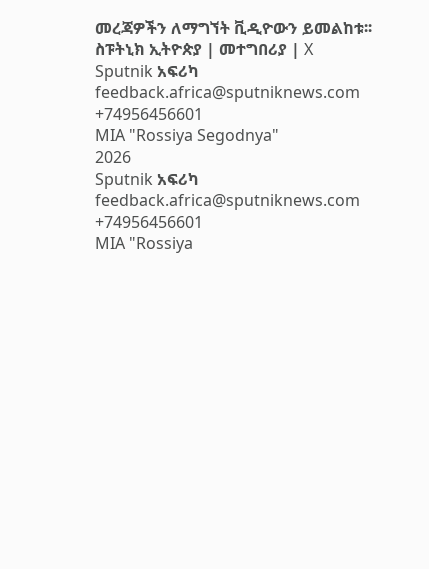መረጃዎችን ለማግኘት ቪዲዮውን ይመልከቱ፡፡ ስፑትኒክ ኢትዮጵያ | መተግበሪያ | X
Sputnik አፍሪካ
feedback.africa@sputniknews.com
+74956456601
MIA "Rossiya Segodnya"
2026
Sputnik አፍሪካ
feedback.africa@sputniknews.com
+74956456601
MIA "Rossiya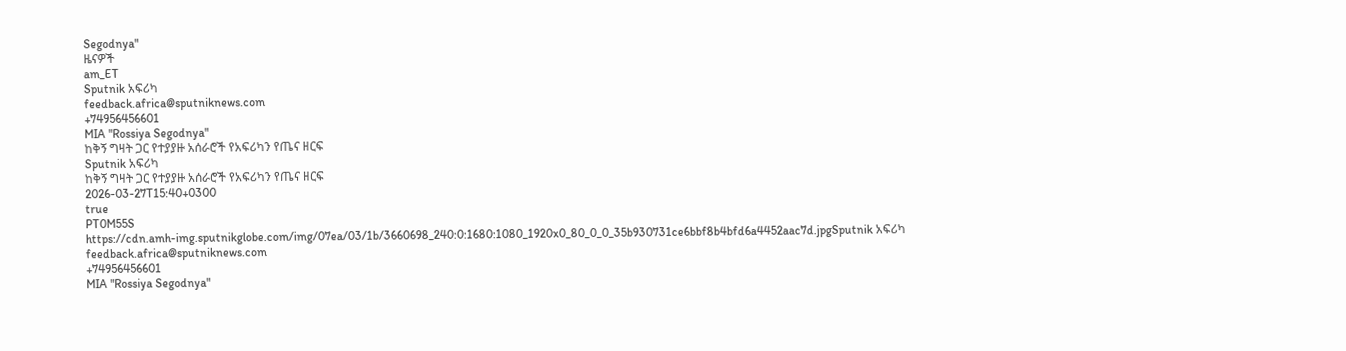Segodnya"
ዜናዎች
am_ET
Sputnik አፍሪካ
feedback.africa@sputniknews.com
+74956456601
MIA "Rossiya Segodnya"
ከቅኝ ግዛት ጋር የተያያዙ አሰራሮች የአፍሪካን የጤና ዘርፍ
Sputnik አፍሪካ
ከቅኝ ግዛት ጋር የተያያዙ አሰራሮች የአፍሪካን የጤና ዘርፍ
2026-03-27T15:40+0300
true
PT0M55S
https://cdn.amh-img.sputnikglobe.com/img/07ea/03/1b/3660698_240:0:1680:1080_1920x0_80_0_0_35b930731ce6bbf8b4bfd6a4452aac7d.jpgSputnik አፍሪካ
feedback.africa@sputniknews.com
+74956456601
MIA "Rossiya Segodnya"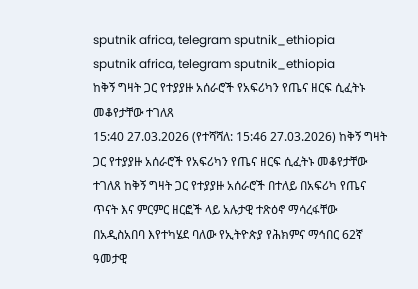sputnik africa, telegram sputnik_ethiopia
sputnik africa, telegram sputnik_ethiopia
ከቅኝ ግዛት ጋር የተያያዙ አሰራሮች የአፍሪካን የጤና ዘርፍ ሲፈትኑ መቆየታቸው ተገለጸ
15:40 27.03.2026 (የተሻሻለ: 15:46 27.03.2026) ከቅኝ ግዛት ጋር የተያያዙ አሰራሮች የአፍሪካን የጤና ዘርፍ ሲፈትኑ መቆየታቸው ተገለጸ ከቅኝ ግዛት ጋር የተያያዙ አሰራሮች በተለይ በአፍሪካ የጤና ጥናት እና ምርምር ዘርፎች ላይ አሉታዊ ተጽዕኖ ማሳረፋቸው በአዲስአበባ እየተካሄደ ባለው የኢትዮጵያ የሕክምና ማኅበር 62ኛ ዓመታዊ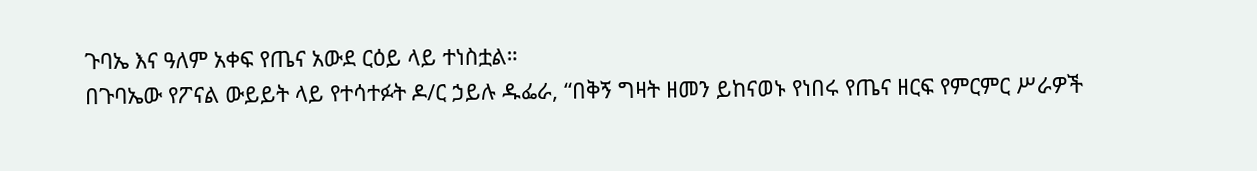ጉባኤ እና ዓለም አቀፍ የጤና አውደ ርዕይ ላይ ተነስቷል።
በጉባኤው የፖናል ውይይት ላይ የተሳተፉት ዶ/ር ኃይሉ ዱፌራ, “በቅኝ ግዛት ዘመን ይከናወኑ የነበሩ የጤና ዘርፍ የምርምር ሥራዎች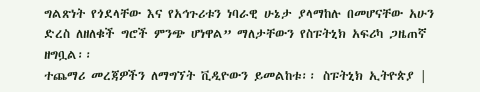ግልጽነት የጎደላቸው እና የአኅጉሪቱን ነባራዊ ሁኔታ ያላማከሉ በመሆናቸው አሁን ድረስ ለዘለቁች ግሮች ምንጭ ሆነዋል” ማለታቸውን የስፑትኒክ አፍሪካ ጋዜጠኛ ዘግቧል፡፡
ተጨማሪ መረጃዎችን ለማግኘት ቪዲዮውን ይመልከቱ፡፡ ስፑትኒክ ኢትዮጵያ |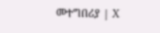መተግበሪያ | X